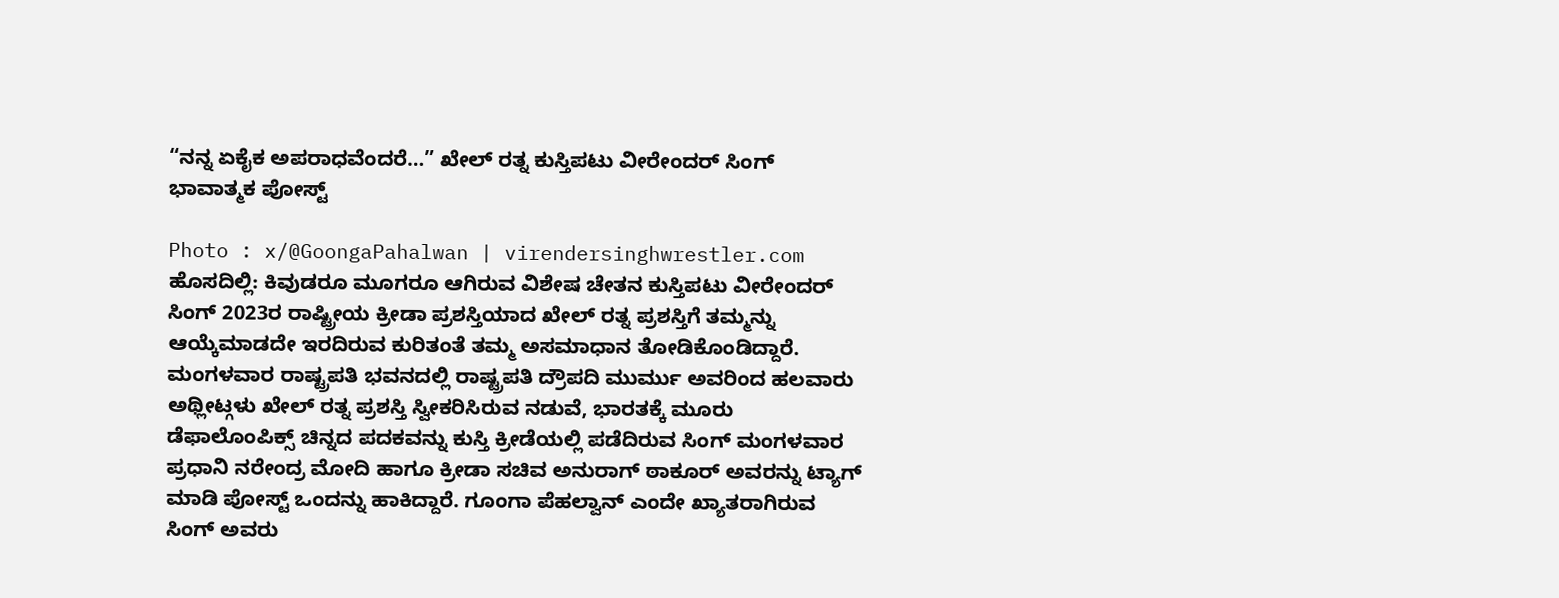“ನನ್ನ ಏಕೈಕ ಅಪರಾಧವೆಂದರೆ…” ಖೇಲ್ ರತ್ನ ಕುಸ್ತಿಪಟು ವೀರೇಂದರ್ ಸಿಂಗ್ ಭಾವಾತ್ಮಕ ಪೋಸ್ಟ್

Photo : x/@GoongaPahalwan | virendersinghwrestler.com
ಹೊಸದಿಲ್ಲಿ: ಕಿವುಡರೂ ಮೂಗರೂ ಆಗಿರುವ ವಿಶೇಷ ಚೇತನ ಕುಸ್ತಿಪಟು ವೀರೇಂದರ್ ಸಿಂಗ್ 2023ರ ರಾಷ್ಟ್ರೀಯ ಕ್ರೀಡಾ ಪ್ರಶಸ್ತಿಯಾದ ಖೇಲ್ ರತ್ನ ಪ್ರಶಸ್ತಿಗೆ ತಮ್ಮನ್ನು ಆಯ್ಕೆಮಾಡದೇ ಇರದಿರುವ ಕುರಿತಂತೆ ತಮ್ಮ ಅಸಮಾಧಾನ ತೋಡಿಕೊಂಡಿದ್ದಾರೆ.
ಮಂಗಳವಾರ ರಾಷ್ಟ್ರಪತಿ ಭವನದಲ್ಲಿ ರಾಷ್ಟ್ರಪತಿ ದ್ರೌಪದಿ ಮುರ್ಮು ಅವರಿಂದ ಹಲವಾರು ಅಥ್ಲೀಟ್ಗಳು ಖೇಲ್ ರತ್ನ ಪ್ರಶಸ್ತಿ ಸ್ವೀಕರಿಸಿರುವ ನಡುವೆ, ಭಾರತಕ್ಕೆ ಮೂರು ಡೆಫಾಲೊಂಪಿಕ್ಸ್ ಚಿನ್ನದ ಪದಕವನ್ನು ಕುಸ್ತಿ ಕ್ರೀಡೆಯಲ್ಲಿ ಪಡೆದಿರುವ ಸಿಂಗ್ ಮಂಗಳವಾರ ಪ್ರಧಾನಿ ನರೇಂದ್ರ ಮೋದಿ ಹಾಗೂ ಕ್ರೀಡಾ ಸಚಿವ ಅನುರಾಗ್ ಠಾಕೂರ್ ಅವರನ್ನು ಟ್ಯಾಗ್ ಮಾಡಿ ಪೋಸ್ಟ್ ಒಂದನ್ನು ಹಾಕಿದ್ದಾರೆ. ಗೂಂಗಾ ಪೆಹಲ್ವಾನ್ ಎಂದೇ ಖ್ಯಾತರಾಗಿರುವ ಸಿಂಗ್ ಅವರು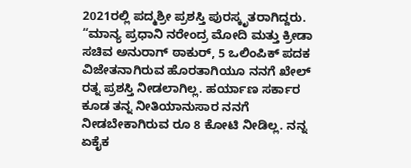2021ರಲ್ಲಿ ಪದ್ಮಶ್ರೀ ಪ್ರಶಸ್ತಿ ಪುರಸ್ಕೃತರಾಗಿದ್ದರು.
“ಮಾನ್ಯ ಪ್ರಧಾನಿ ನರೇಂದ್ರ ಮೋದಿ ಮತ್ತು ಕ್ರೀಡಾ ಸಚಿವ ಅನುರಾಗ್ ಠಾಕುರ್, 5 ಒಲಿಂಪಿಕ್ ಪದಕ ವಿಜೇತನಾಗಿರುವ ಹೊರತಾಗಿಯೂ ನನಗೆ ಖೇಲ್ ರತ್ನ ಪ್ರಶಸ್ತಿ ನೀಡಲಾಗಿಲ್ಲ. ಹರ್ಯಾಣ ಸರ್ಕಾರ ಕೂಡ ತನ್ನ ನೀತಿಯಾನುಸಾರ ನನಗೆ ನೀಡಬೇಕಾಗಿರುವ ರೂ 8 ಕೋಟಿ ನೀಡಿಲ್ಲ. ನನ್ನ ಏಕೈಕ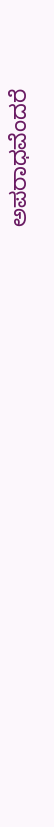ಅಪರಾಧವೆಂದರೆ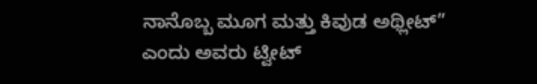ನಾನೊಬ್ಬ ಮೂಗ ಮತ್ತು ಕಿವುಡ ಅಥ್ಲೀಟ್” ಎಂದು ಅವರು ಟ್ವೀಟ್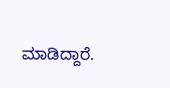ಮಾಡಿದ್ದಾರೆ.